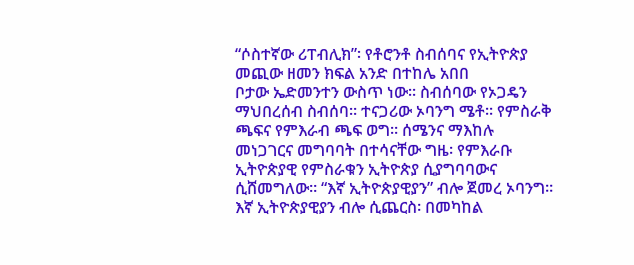“ሶስተኛው ሪፐብሊክ”፡ የቶሮንቶ ስብሰባና የኢትዮጵያ መጪው ዘመን ክፍል አንድ በተከሌ አበበ
ቦታው ኤድመንተን ውስጥ ነው። ስብሰባው የኦጋዴን ማህበረሰብ ስብሰባ። ተናጋሪው ኦባንግ ሜቶ። የምስራቅ ጫፍና የምእራብ ጫፍ ወግ። ሰሜንና ማእከሉ መነጋገርና መግባባት በተሳናቸው ግዜ፡ የምእራቡ ኢትዮጵያዊ የምስራቁን ኢትዮጵያ ሲያግባባውና ሲሸመግለው። “እኛ ኢትዮጵያዊያን” ብሎ ጀመረ ኦባንግ። እኛ ኢትዮጵያዊያን ብሎ ሲጨርስ፡ በመካከል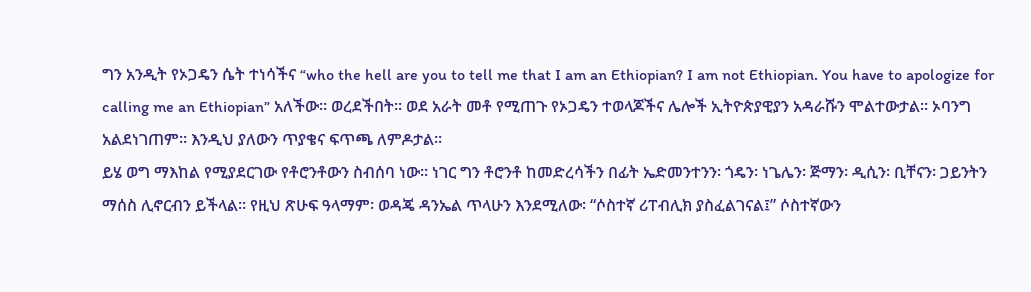ግን አንዲት የኦጋዴን ሴት ተነሳችና “who the hell are you to tell me that I am an Ethiopian? I am not Ethiopian. You have to apologize for calling me an Ethiopian” አለችው። ወረደችበት። ወደ አራት መቶ የሚጠጉ የኦጋዴን ተወላጆችና ሌሎች ኢትዮጵያዊያን አዳራሹን ሞልተውታል። ኦባንግ አልደነገጠም። እንዲህ ያለውን ጥያቄና ፍጥጫ ለምዶታል።
ይሄ ወግ ማእከል የሚያደርገው የቶሮንቶውን ስብሰባ ነው። ነገር ግን ቶሮንቶ ከመድረሳችን በፊት ኤድመንተንን፡ ጎዴን፡ ነጌሌን፡ ጅማን፡ ዲሲን፡ ቢቸናን፡ ጋይንትን ማሰስ ሊኖርብን ይችላል። የዚህ ጽሁፍ ዓላማም፡ ወዳጄ ዳንኤል ጥላሁን እንደሚለው፡ “ሶስተኛ ሪፐብሊክ ያስፈልገናል፤” ሶስተኛውን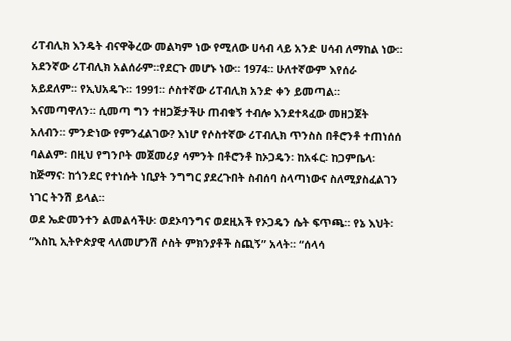ሪፐብሊክ እንዴት ብናዋቅረው መልካም ነው የሚለው ሀሳብ ላይ አንድ ሀሳብ ለማከል ነው። አደንኛው ሪፐብሊክ አልሰራም።የደርጉ መሆኑ ነው። 1974። ሁለተኛውም እየሰራ አይደለም። የኢህአዴጉ። 1991። ሶስተኛው ሪፐብሊክ አንድ ቀን ይመጣል። እናመጣዋለን። ሲመጣ ግን ተዘጋጅታችሁ ጠብቁኝ ተብሎ እንደተጻፈው መዘጋጀት አለብን። ምንድነው የምንፈልገው? እነሆ የሶስተኛው ሪፐብሊክ ጥንስስ በቶሮንቶ ተጠነሰሰ ባልልም፡ በዚህ የግንቦት መጀመሪያ ሳምንት በቶሮንቶ ከኦጋዴን፡ ከአፋር፡ ከጋምቤላ፡ ከጅማና፡ ከጎንደር የተነሱት ነቢያት ንግግር ያደረጉበት ስብሰባ ስላጣነውና ስለሚያስፈልገን ነገር ትንሽ ይላል።
ወደ ኤድመንተን ልመልሳችሁ፡ ወደኦባንግና ወደዚአች የኦጋዴን ሴት ፍጥጫ። የኔ እህት፡ “እስኪ ኢትዮጵያዊ ላለመሆንሽ ሶስት ምክንያቶች ስጪኝ” አላት። “ሰላሳ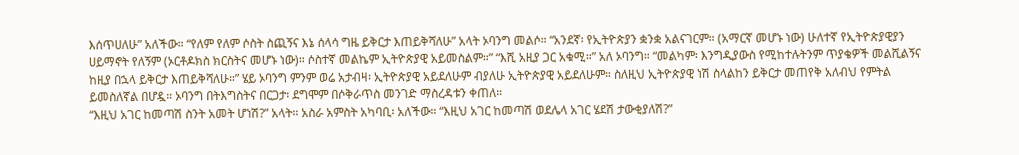እሰጥሀለሁ” አለችው። “የለም የለም ሶስት ስጪኝና እኔ ሰላሳ ግዜ ይቅርታ እጠይቅሻለሁ” አላት ኦባንግ መልሶ። “አንደኛ፡ የኢትዮጵያን ቋንቋ አልናገርም። (አማርኛ መሆኑ ነው) ሁለተኛ የኢትዮጵያዊያን ሀይማኖት የለኝም (ኦርቶዶክስ ክርስትና መሆኑ ነው)። ሶስተኛ መልኬም ኢትዮጵያዊ አይመስልም።” “እሺ አዚያ ጋር አቁሚ።” አለ ኦባንግ። “መልካም፡ እንግዲያውስ የሚከተሉትንም ጥያቄዎች መልሺልኝና ከዚያ በኋላ ይቅርታ እጠይቅሻለሁ።” ሄይ ኦባንግ ምንም ወሬ አታብዛ፡ ኢትዮጵያዊ አይደለሁም ብያለሁ ኢትዮጵያዊ አይደለሁም። ስለዚህ ኢትዮጵያዊ ነሽ ስላልከን ይቅርታ መጠየቅ አለብህ የምትል ይመስለኛል በሆዷ። ኦባንግ በትእግስትና በርጋታ፡ ደግሞም በሶቅራጥስ መንገድ ማስረዳቱን ቀጠለ።
“እዚህ አገር ከመጣሽ ስንት አመት ሆነሽ?” አላት። አስራ አምስት አካባቢ፡ አለችው። “እዚህ አገር ከመጣሽ ወደሌላ አገር ሄደሽ ታውቂያለሽ?”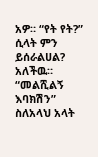አዎ። “የት የት?” ሲላት ምን ይሰራልሀል? አለችዉ። “መልሺልኝ እባክሽን” ስለአላህ አላት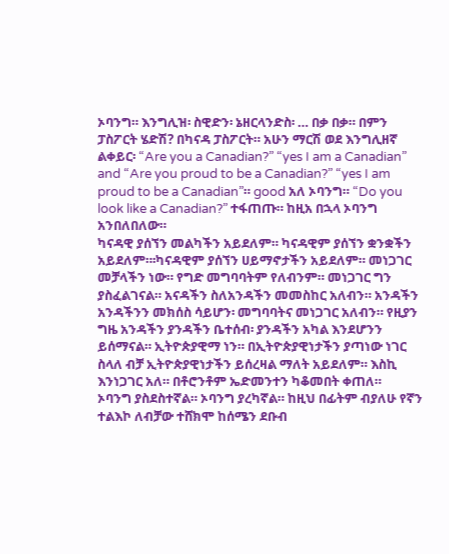ኦባንግ። እንግሊዝ፡ ስዊድን፡ ኔዘርላንድስ፡ … በቃ በቃ። በምን ፓስፖርት ሄድሽ? በካናዳ ፓስፖርት። አሁን ማርሽ ወደ እንግሊዘኛ ልቀይር፡ “Are you a Canadian?” “yes I am a Canadian” and “Are you proud to be a Canadian?” “yes I am proud to be a Canadian”። good አለ ኦባንግ። “Do you look like a Canadian?” ተፋጠጡ። ከዚአ በኋላ ኦባንግ አንበለበለው።
ካናዳዊ ያሰኘን መልካችን አይደለም። ካናዳዊም ያሰኘን ቋንቋችን አይደለም።፡ካናዳዊም ያሰኘን ሀይማኖታችን አይደለም። መነጋገር መቻላችን ነው። የግድ መግባባትም የለብንም። መነጋገር ግን ያስፈልገናል። አናዳችን ስለአንዳችን መመስከር አለብን። አንዳችን አንዳችንን መክሰስ ሳይሆን፡ መግባባትና መነጋገር አለብን። የዚያን ግዜ አንዳችን ያንዳችን ቤተሰብ፡ ያንዳችን አካል እንደሆንን ይሰማናል። ኢትዮጵያዊማ ነን። በኢትዮጵያዊነታችን ያጣነው ነገር ስላለ ብቻ ኢትዮጵያዊነታችን ይሰረዛል ማለት አይደለም። እስኪ እንነጋገር አለ። በቶሮንቶም ኤድመንተን ካቆመበት ቀጠለ።
ኦባንግ ያስደስተኛል። ኦባንግ ያረካኛል። ከዚህ በፊትም ብያለሁ የኛን ተልእኮ ለብቻው ተሸክሞ ከሰሜን ደቡብ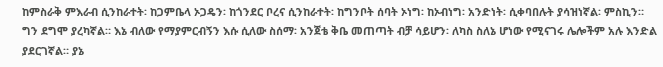ከምስራቅ ምእራብ ሲንከራተት፡ ከጋምቤላ ኦጋዴን፡ ከጎንደር ቦረና ሲንከራተት፡ ከግንቦት ሰባት ኦነግ፡ ከኦብነግ፡ አንድነት፡ ሲቀባበሉት ያሳዝነኛል፡ ምስኪን። ግን ደግሞ ያረካኛል። እኔ ብለው የማያምርብኝን እሱ ሲለው ስሰማ፡ አንጀቴ ቅቤ መጠጣት ብቻ ሳይሆን፡ ለካስ ስለኔ ሆነው የሚናገሩ ሌሎችም አሉ እንድል ያደርገኛል። ያኔ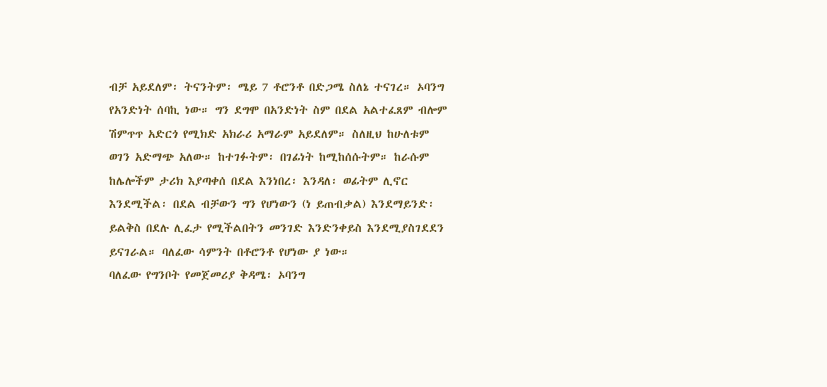ብቻ አይደለም፡ ትናንትም፡ ሜይ 7 ቶሮንቶ በድጋሜ ስለኔ ተናገረ። ኦባንግ የአንድነት ሰባኪ ነው። ግን ደግሞ በአንድነት ስም በደል አልተፈጸም ብሎም ሽምጥጥ አድርጎ የሚክድ አክራሪ አማራም አይደለም። ስለዚህ ከሁለቱም ወገን አድማጭ አለው። ከተገፉትም፡ በገፊነት ከሚከሰሱትም። ከራሱም ከሌሎችም ታሪክ እያጣቀሰ በደል እንነበረ፡ እንዳለ፡ ወፊትም ሊኖር እንደሚችል፡ በደል ብቻውን ግን የሆነውን (ነ ይጠብቃል) እንደማይንድ፡ ይልቅስ በደሉ ሊፈታ የሚችልበትን መንገድ እንድንቀይስ እንደሚያስገደደን ይናገራል። ባለፈው ሳምንት በቶሮንቶ የሆነው ያ ነው።
ባለፈው የግንቦት የመጀመሪያ ቅዳሜ፡ ኦባንግ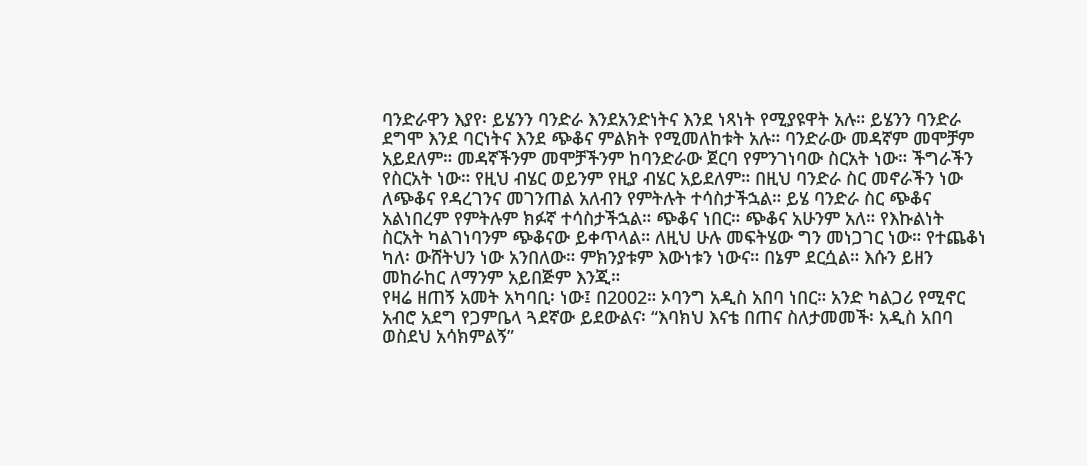ባንድራዋን እያየ፡ ይሄንን ባንድራ እንደአንድነትና እንደ ነጻነት የሚያዩዋት አሉ። ይሄንን ባንድራ ደግሞ እንደ ባርነትና እንደ ጭቆና ምልክት የሚመለከቱት አሉ። ባንድራው መዳኛም መሞቻም አይደለም። መዳኛችንም መሞቻችንም ከባንድራው ጀርባ የምንገነባው ስርአት ነው። ችግራችን የስርአት ነው። የዚህ ብሄር ወይንም የዚያ ብሄር አይደለም። በዚህ ባንድራ ስር መኖራችን ነው ለጭቆና የዳረገንና መገንጠል አለብን የምትሉት ተሳስታችኋል። ይሄ ባንድራ ስር ጭቆና አልነበረም የምትሉም ክፉኛ ተሳስታችኋል። ጭቆና ነበር። ጭቆና አሁንም አለ። የእኩልነት ስርአት ካልገነባንም ጭቆናው ይቀጥላል። ለዚህ ሁሉ መፍትሄው ግን መነጋገር ነው። የተጨቆነ ካለ፡ ውሸትህን ነው አንበለው። ምክንያቱም እውነቱን ነውና። በኔም ደርሷል። እሱን ይዘን መከራከር ለማንም አይበጅም እንጂ።
የዛሬ ዘጠኝ አመት አካባቢ፡ ነው፤ በ2002። ኦባንግ አዲስ አበባ ነበር። አንድ ካልጋሪ የሚኖር አብሮ አደግ የጋምቤላ ጓደኛው ይደውልና፡ “እባክህ እናቴ በጠና ስለታመመች፡ አዲስ አበባ ወስደህ አሳክምልኝ”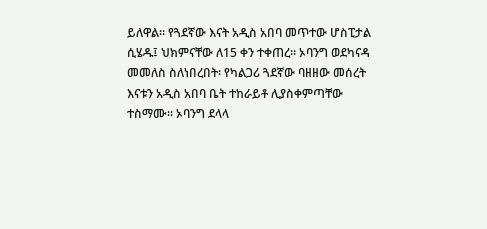ይለዋል። የጓደኛው እናት አዲስ አበባ መጥተው ሆስፒታል ሲሄዱ፤ ህክምናቸው ለ15 ቀን ተቀጠረ። ኦባንግ ወደካናዳ መመለስ ስለነበረበት፡ የካልጋሪ ጓደኛው ባዘዘው መሰረት እናቱን አዲስ አበባ ቤት ተከራይቶ ሊያስቀምጣቸው ተስማሙ። ኦባንግ ደላላ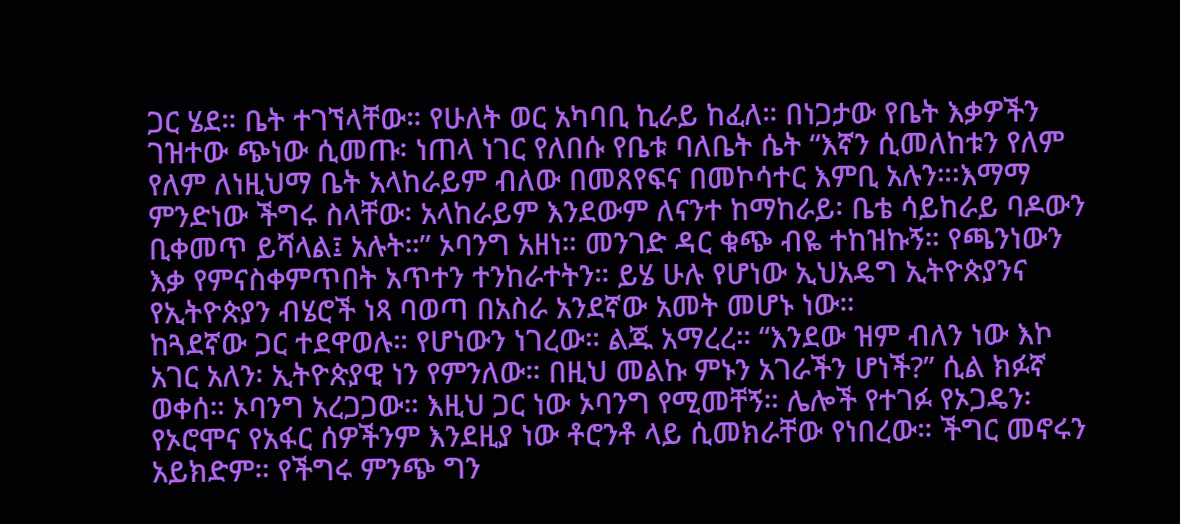ጋር ሄደ። ቤት ተገኘላቸው። የሁለት ወር አካባቢ ኪራይ ከፈለ። በነጋታው የቤት እቃዎችን ገዝተው ጭነው ሲመጡ፡ ነጠላ ነገር የለበሱ የቤቱ ባለቤት ሴት “እኛን ሲመለከቱን የለም የለም ለነዚህማ ቤት አላከራይም ብለው በመጸየፍና በመኮሳተር እምቢ አሉን።፡እማማ ምንድነው ችግሩ ስላቸው፡ አላከራይም እንደውም ለናንተ ከማከራይ፡ ቤቴ ሳይከራይ ባዶውን ቢቀመጥ ይሻላል፤ አሉት።” ኦባንግ አዘነ። መንገድ ዳር ቁጭ ብዬ ተከዝኩኝ። የጫንነውን እቃ የምናስቀምጥበት አጥተን ተንከራተትን። ይሄ ሁሉ የሆነው ኢህአዴግ ኢትዮጵያንና የኢትዮጵያን ብሄሮች ነጻ ባወጣ በአስራ አንደኛው አመት መሆኑ ነው።
ከጓደኛው ጋር ተደዋወሉ። የሆነውን ነገረው። ልጁ አማረረ። “እንደው ዝም ብለን ነው እኮ አገር አለን፡ ኢትዮጵያዊ ነን የምንለው። በዚህ መልኩ ምኑን አገራችን ሆነች?” ሲል ክፉኛ ወቀሰ። ኦባንግ አረጋጋው። እዚህ ጋር ነው ኦባንግ የሚመቸኝ። ሌሎች የተገፉ የኦጋዴን፡ የኦሮሞና የአፋር ሰዎችንም እንደዚያ ነው ቶሮንቶ ላይ ሲመክራቸው የነበረው። ችግር መኖሩን አይክድም። የችግሩ ምንጭ ግን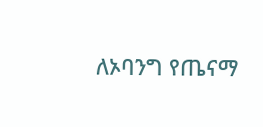ለኦባንግ የጤናማ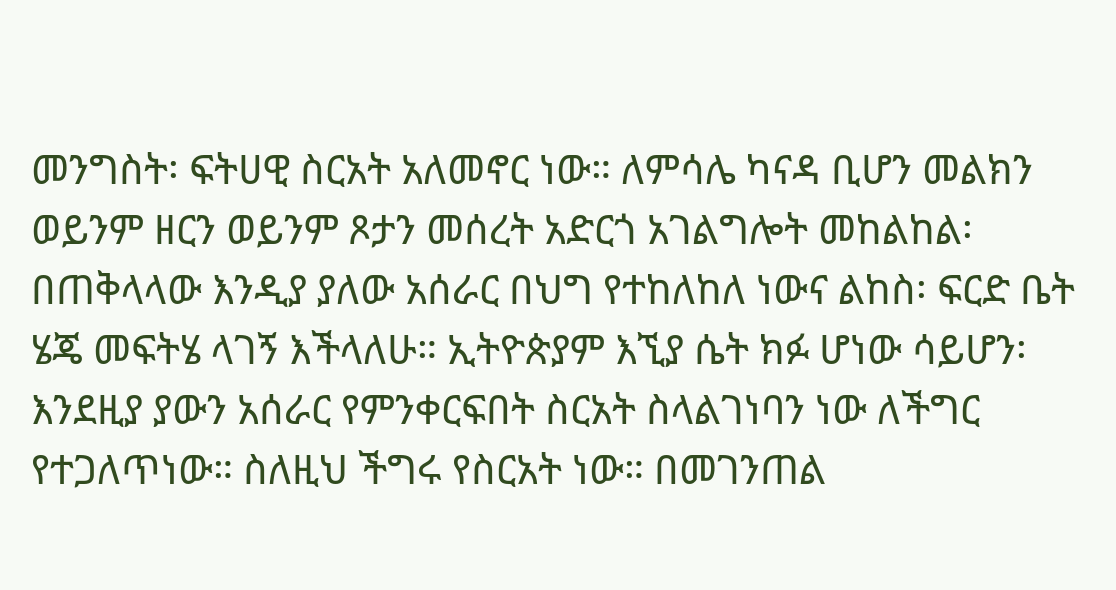መንግስት፡ ፍትሀዊ ስርአት አለመኖር ነው። ለምሳሌ ካናዳ ቢሆን መልክን ወይንም ዘርን ወይንም ጾታን መሰረት አድርጎ አገልግሎት መከልከል፡ በጠቅላላው እንዲያ ያለው አሰራር በህግ የተከለከለ ነውና ልከስ፡ ፍርድ ቤት ሄጄ መፍትሄ ላገኝ እችላለሁ። ኢትዮጵያም እኚያ ሴት ክፉ ሆነው ሳይሆን፡ እንደዚያ ያውን አሰራር የምንቀርፍበት ስርአት ስላልገነባን ነው ለችግር የተጋለጥነው። ስለዚህ ችግሩ የስርአት ነው። በመገንጠል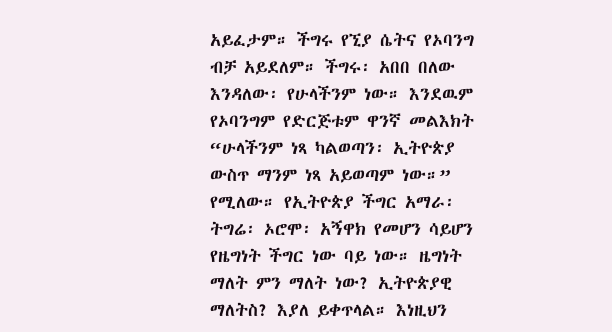አይፈታም። ችግሩ የኚያ ሴትና የኦባንግ ብቻ አይደለም። ችግሩ፡ አበበ በለው እንዳለው፡ የሁላችንም ነው። እንደዉም የኦባንግም የድርጅቱም ዋንኛ መልእክት “ሁላችንም ነጻ ካልወጣን፡ ኢትዮጵያ ውስጥ ማንም ነጻ አይወጣም ነው።” የሚለው። የኢትዮጵያ ችግር አማራ፡ ትግሬ፡ ኦሮሞ፡ አኝዋክ የመሆን ሳይሆን የዜግነት ችግር ነው ባይ ነው። ዜግነት ማለት ምን ማለት ነው? ኢትዮጵያዊ ማለትስ? እያለ ይቀጥላል። እነዚህን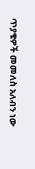ጥያቄዎች መመለስ አለብን ነው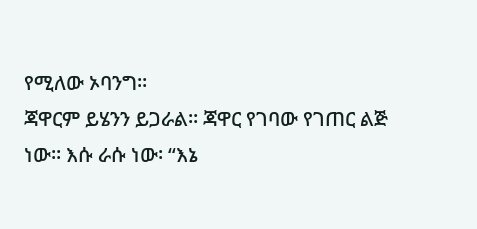የሚለው ኦባንግ።
ጃዋርም ይሄንን ይጋራል። ጃዋር የገባው የገጠር ልጅ ነው። እሱ ራሱ ነው፡ “እኔ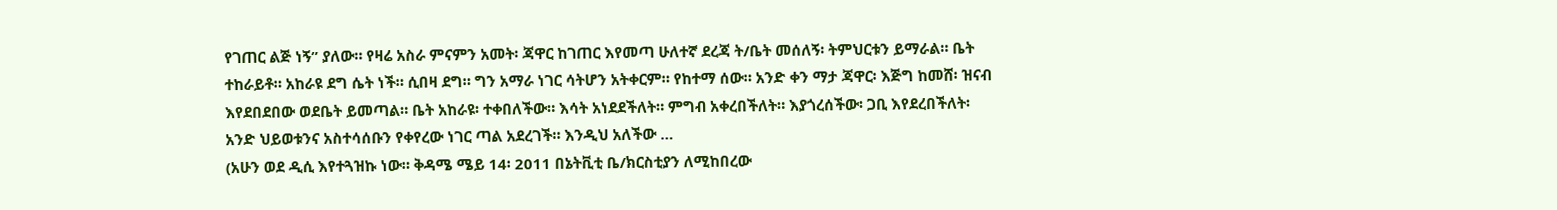የገጠር ልጅ ነኝ” ያለው። የዛሬ አስራ ምናምን አመት፡ ጃዋር ከገጠር እየመጣ ሁለተኛ ደረጃ ት/ቤት መሰለኝ፡ ትምህርቱን ይማራል። ቤት ተከራይቶ። አከራዩ ደግ ሴት ነች። ሲበዛ ደግ። ግን አማራ ነገር ሳትሆን አትቀርም። የከተማ ሰው። አንድ ቀን ማታ ጃዋር፡ እጅግ ከመሸ፡ ዝናብ እየደበደበው ወደቤት ይመጣል። ቤት አከራዩ፡ ተቀበለችው። እሳት አነደደችለት። ምግብ አቀረበችለት። እያጎረሰችው፡ ጋቢ እየደረበችለት፡ አንድ ህይወቱንና አስተሳሰቡን የቀየረው ነገር ጣል አደረገች። እንዲህ አለችው …
(አሁን ወደ ዲሲ እየተጓዝኩ ነው። ቅዳሜ ሜይ 14፡ 2011 በኔትቪቲ ቤ/ክርስቲያን ለሚከበረው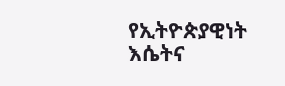የኢትዮጵያዊነት እሴትና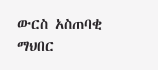ውርስ አስጠባቂ ማህበር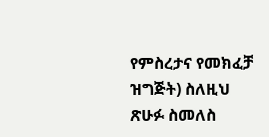የምስረታና የመክፈቻ ዝግጅት) ስለዚህ ጽሁፉ ስመለስ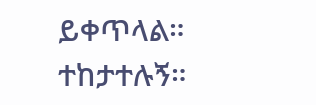ይቀጥላል። ተከታተሉኝ።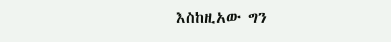እስከዚአው ግን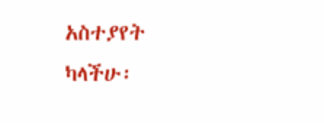አስተያየት ካላችሁ፡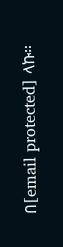በ[email protected] ላኩ።